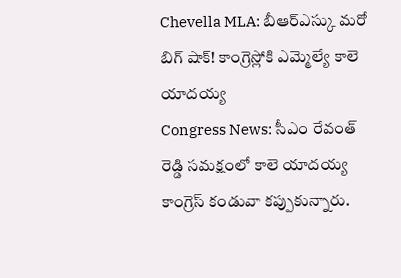Chevella MLA: బీఆర్ఎస్కు మరో బిగ్ షాక్! కాంగ్రెస్లోకి ఎమ్మెల్యే కాలె యాదయ్య
Congress News: సీఎం రేవంత్ రెడ్డి సమక్షంలో కాలె యాదయ్య కాంగ్రెస్ కండువా కప్పుకున్నారు.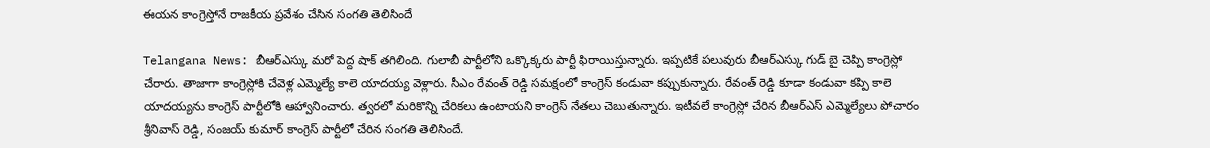ఈయన కాంగ్రెస్తోనే రాజకీయ ప్రవేశం చేసిన సంగతి తెలిసిందే

Telangana News: బీఆర్ఎస్కు మరో పెద్ద షాక్ తగిలింది. గులాబీ పార్టీలోని ఒక్కొక్కరు పార్టీ ఫిరాయిస్తున్నారు. ఇప్పటికే పలువురు బీఆర్ఎస్కు గుడ్ బై చెప్పి కాంగ్రెస్లో చేరారు. తాజాగా కాంగ్రెస్లోకి చేవెళ్ల ఎమ్మెల్యే కాలె యాదయ్య వెళ్లారు. సీఎం రేవంత్ రెడ్డి సమక్షంలో కాంగ్రెస్ కండువా కప్పుకున్నారు. రేవంత్ రెడ్డి కూడా కండువా కప్పి కాలె యాదయ్యను కాంగ్రెస్ పార్టీలోకి ఆహ్వానించారు. త్వరలో మరికొన్ని చేరికలు ఉంటాయని కాంగ్రెస్ నేతలు చెబుతున్నారు. ఇటీవలే కాంగ్రెస్లో చేరిన బీఆర్ఎస్ ఎమ్మెల్యేలు పోచారం శ్రీనివాస్ రెడ్డి, సంజయ్ కుమార్ కాంగ్రెస్ పార్టీలో చేరిన సంగతి తెలిసిందే.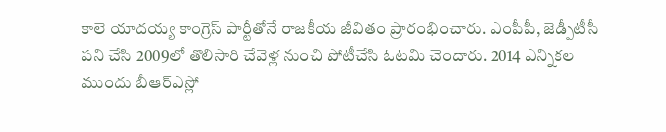కాలె యాదయ్య కాంగ్రెస్ పార్టీతోనే రాజకీయ జీవితం ప్రారంభించారు. ఎంపీపీ, జెడ్పీటీసీ పని చేసి 2009లో తొలిసారి చేవెళ్ల నుంచి పోటీచేసి ఓటమి చెందారు. 2014 ఎన్నికల ముందు బీఆర్ఎస్లో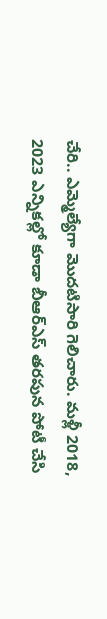చేరి.. ఎమ్మెల్యేగా మొదటిసారి గెలిచారు. మళ్లీ 2018, 2023 ఎన్నికల్లో కూడా బీఆర్ఎస్ తరపున పోటీ చేసి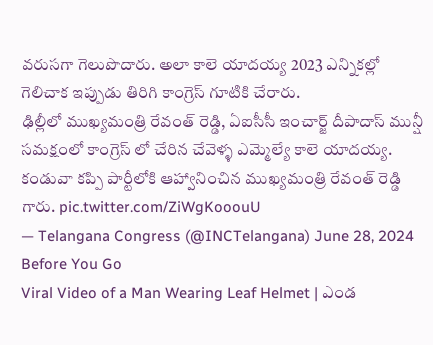వరుసగా గెలుపొదారు. అలా కాలె యాదయ్య 2023 ఎన్నికల్లో గెలిచాక ఇప్పుడు తిరిగి కాంగ్రెస్ గూటికి చేరారు.
ఢిల్లీలో ముఖ్యమంత్రి రేవంత్ రెడ్డి, ఏఐసీసీ ఇంచార్జ్ దీపాదాస్ మున్షీ సమక్షంలో కాంగ్రెస్ లో చేరిన చేవెళ్ళ ఎమ్మెల్యే కాలె యాదయ్య. కండువా కప్పి పార్టీలోకి ఆహ్వానించిన ముఖ్యమంత్రి రేవంత్ రెడ్డి గారు. pic.twitter.com/ZiWgKooouU
— Telangana Congress (@INCTelangana) June 28, 2024
Before You Go
Viral Video of a Man Wearing Leaf Helmet | ఎండ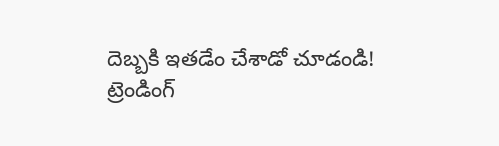దెబ్బకి ఇతడేం చేశాడో చూడండి!
ట్రెండింగ్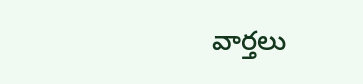వార్తలు